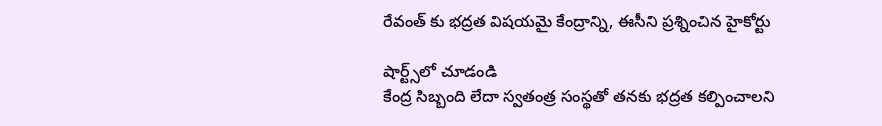రేవంత్ కు భద్రత విషయమై కేంద్రాన్ని, ఈసీని ప్రశ్నించిన హైకోర్టు

షార్ట్స్‌లో చూడండి
కేంద్ర సిబ్బంది లేదా స్వతంత్ర సంస్థతో తనకు భద్రత కల్పించాలని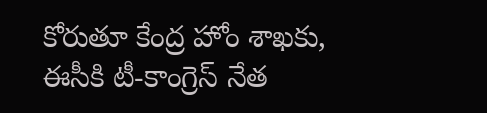కోరుతూ కేంద్ర హోం శాఖకు, ఈసీకి టీ-కాంగ్రెస్ నేత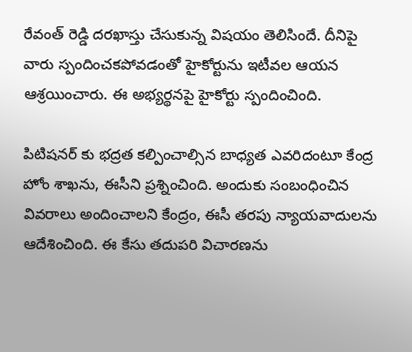రేవంత్ రెడ్డి దరఖాస్తు చేసుకున్న విషయం తెలిసిందే. దీనిపై వారు స్పందించకపోవడంతో హైకోర్టును ఇటీవల ఆయన ఆశ్రయించారు. ఈ అభ్యర్థనపై హైకోర్టు స్పందించింది.

పిటిషనర్ కు భద్రత కల్పించాల్సిన బాధ్యత ఎవరిదంటూ కేంద్ర హోం శాఖను, ఈసీని ప్రశ్నించింది. అందుకు సంబంధించిన వివరాలు అందించాలని కేంద్రం, ఈసీ తరపు న్యాయవాదులను ఆదేశించింది. ఈ కేసు తదుపరి విచారణను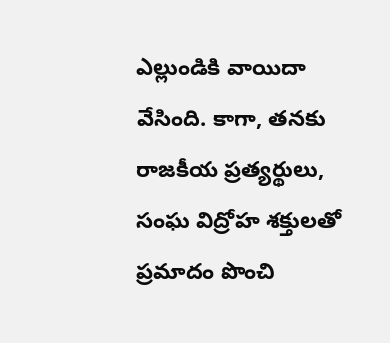ఎల్లుండికి వాయిదా వేసింది. కాగా, తనకు రాజకీయ ప్రత్యర్థులు, సంఘ విద్రోహ శక్తులతో ప్రమాదం పొంచి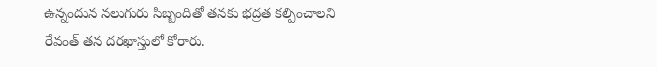ఉన్నందున నలుగురు సిబ్బందితో తనకు భద్రత కల్పించాలని రేవంత్ తన దరఖాస్తులో కోరారు.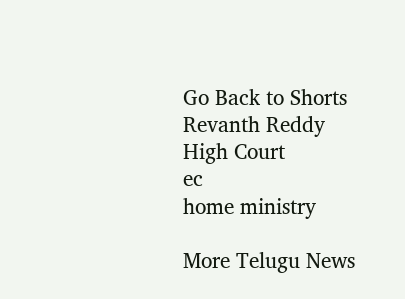Go Back to Shorts
Revanth Reddy
High Court
ec
home ministry

More Telugu News